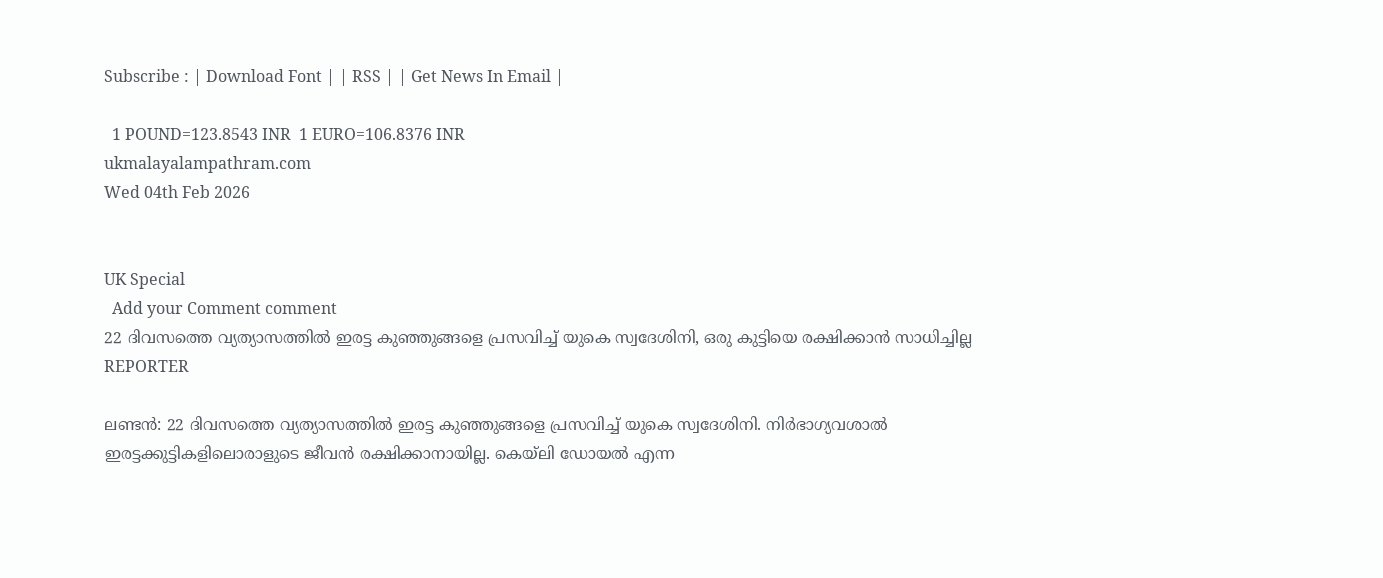Subscribe : | Download Font | | RSS | | Get News In Email |

  1 POUND=123.8543 INR  1 EURO=106.8376 INR
ukmalayalampathram.com
Wed 04th Feb 2026


UK Special
  Add your Comment comment
22 ദിവസത്തെ വ്യത്യാസത്തില്‍ ഇരട്ട കുഞ്ഞുങ്ങളെ പ്രസവിച്ച് യുകെ സ്വദേശിനി, ഒരു കുട്ടിയെ രക്ഷിക്കാന്‍ സാധിച്ചില്ല
REPORTER

ലണ്ടന്‍: 22 ദിവസത്തെ വ്യത്യാസത്തില്‍ ഇരട്ട കുഞ്ഞുങ്ങളെ പ്രസവിച്ച് യുകെ സ്വദേശിനി. നിര്‍ഭാഗ്യവശാല്‍ ഇരട്ടക്കുട്ടികളിലൊരാളുടെ ജീവന്‍ രക്ഷിക്കാനായില്ല. കെയ്ലി ഡോയല്‍ എന്ന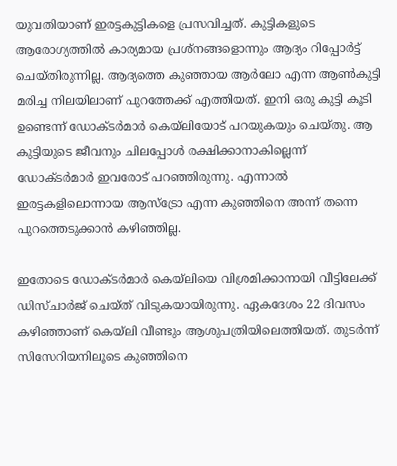യുവതിയാണ് ഇരട്ടകുട്ടികളെ പ്രസവിച്ചത്. കുട്ടികളുടെ ആരോഗ്യത്തില്‍ കാര്യമായ പ്രശ്നങ്ങളൊന്നും ആദ്യം റിപ്പോര്‍ട്ട് ചെയ്തിരുന്നില്ല. ആദ്യത്തെ കുഞ്ഞായ ആര്‍ലോ എന്ന ആണ്‍കുട്ടി മരിച്ച നിലയിലാണ് പുറത്തേക്ക് എത്തിയത്. ഇനി ഒരു കുട്ടി കൂടി ഉണ്ടെന്ന് ഡോക്ടര്‍മാര്‍ കെയ്ലിയോട് പറയുകയും ചെയ്തു. ആ കുട്ടിയുടെ ജീവനും ചിലപ്പോള്‍ രക്ഷിക്കാനാകില്ലെന്ന് ഡോക്ടര്‍മാര്‍ ഇവരോട് പറഞ്ഞിരുന്നു. എന്നാല്‍ ഇരട്ടകളിലൊന്നായ ആസ്ട്രോ എന്ന കുഞ്ഞിനെ അന്ന് തന്നെ പുറത്തെടുക്കാന്‍ കഴിഞ്ഞില്ല.

ഇതോടെ ഡോക്ടര്‍മാര്‍ കെയ്ലിയെ വിശ്രമിക്കാനായി വീട്ടിലേക്ക് ഡിസ്ചാര്‍ജ് ചെയ്ത് വിടുകയായിരുന്നു. ഏകദേശം 22 ദിവസം കഴിഞ്ഞാണ് കെയ്ലി വീണ്ടും ആശുപത്രിയിലെത്തിയത്. തുടര്‍ന്ന് സിസേറിയനിലൂടെ കുഞ്ഞിനെ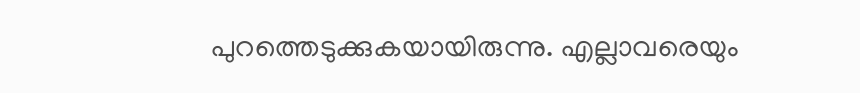പുറത്തെടുക്കുകയായിരുന്നു. എല്ലാവരെയും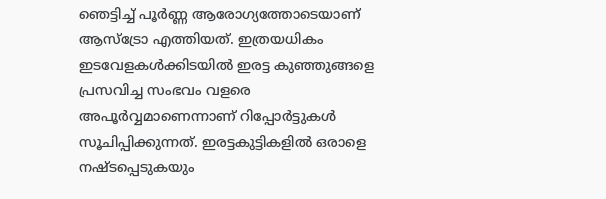ഞെട്ടിച്ച് പൂര്‍ണ്ണ ആരോഗ്യത്തോടെയാണ് ആസ്ട്രോ എത്തിയത്. ഇത്രയധികം ഇടവേളകള്‍ക്കിടയില്‍ ഇരട്ട കുഞ്ഞുങ്ങളെ പ്രസവിച്ച സംഭവം വളരെ അപൂര്‍വ്വമാണെന്നാണ് റിപ്പോര്‍ട്ടുകള്‍ സൂചിപ്പിക്കുന്നത്. ഇരട്ടകുട്ടികളില്‍ ഒരാളെ നഷ്ടപ്പെടുകയും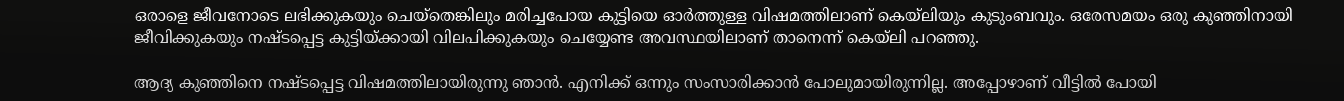ഒരാളെ ജീവനോടെ ലഭിക്കുകയും ചെയ്തെങ്കിലും മരിച്ചപോയ കുട്ടിയെ ഓര്‍ത്തുള്ള വിഷമത്തിലാണ് കെയ്ലിയും കുടുംബവും. ഒരേസമയം ഒരു കുഞ്ഞിനായി ജീവിക്കുകയും നഷ്ടപ്പെട്ട കുട്ടിയ്ക്കായി വിലപിക്കുകയും ചെയ്യേണ്ട അവസ്ഥയിലാണ് താനെന്ന് കെയ്ലി പറഞ്ഞു.

ആദ്യ കുഞ്ഞിനെ നഷ്ടപ്പെട്ട വിഷമത്തിലായിരുന്നു ഞാന്‍. എനിക്ക് ഒന്നും സംസാരിക്കാന്‍ പോലുമായിരുന്നില്ല. അപ്പോഴാണ് വീട്ടില്‍ പോയി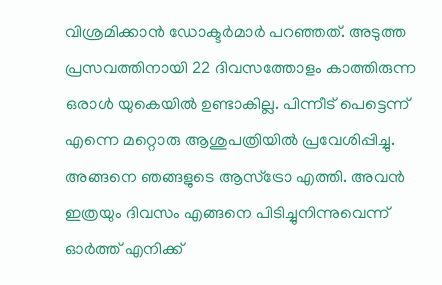വിശ്രമിക്കാന്‍ ഡോക്ടര്‍മാര്‍ പറഞ്ഞത്. അടുത്ത പ്രസവത്തിനായി 22 ദിവസത്തോളം കാത്തിരുന്ന ഒരാള്‍ യുകെയില്‍ ഉണ്ടാകില്ല. പിന്നീട് പെട്ടെന്ന് എന്നെ മറ്റൊരു ആശുപത്രിയില്‍ പ്രവേശിപ്പിച്ചു. അങ്ങനെ ഞങ്ങളുടെ ആസ്ട്രോ എത്തി. അവന്‍ ഇത്രയും ദിവസം എങ്ങനെ പിടിച്ചുനിന്നുവെന്ന് ഓര്‍ത്ത് എനിക്ക്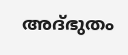അദ്ഭുതം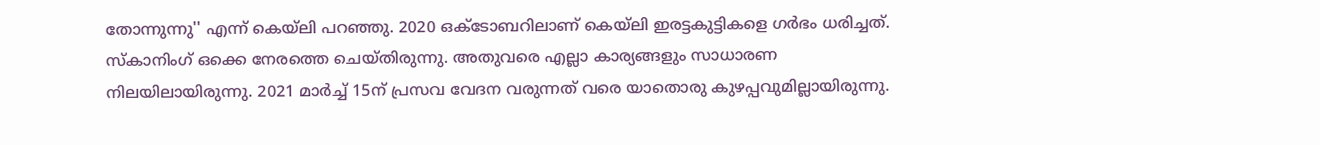തോന്നുന്നു'' എന്ന് കെയ്ലി പറഞ്ഞു. 2020 ഒക്ടോബറിലാണ് കെയ്ലി ഇരട്ടകുട്ടികളെ ഗര്‍ഭം ധരിച്ചത്. സ്‌കാനിംഗ് ഒക്കെ നേരത്തെ ചെയ്തിരുന്നു. അതുവരെ എല്ലാ കാര്യങ്ങളും സാധാരണ നിലയിലായിരുന്നു. 2021 മാര്‍ച്ച് 15ന് പ്രസവ വേദന വരുന്നത് വരെ യാതൊരു കുഴപ്പവുമില്ലായിരുന്നു.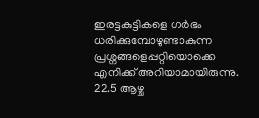ഇരട്ടകുട്ടികളെ ഗര്‍ഭം ധരിക്കുമ്പോഴുണ്ടാകുന്ന പ്രശ്നങ്ങളെപ്പറ്റിയൊക്കെ എനിക്ക് അറിയാമായിരുന്നു. 22.5 ആഴ്ച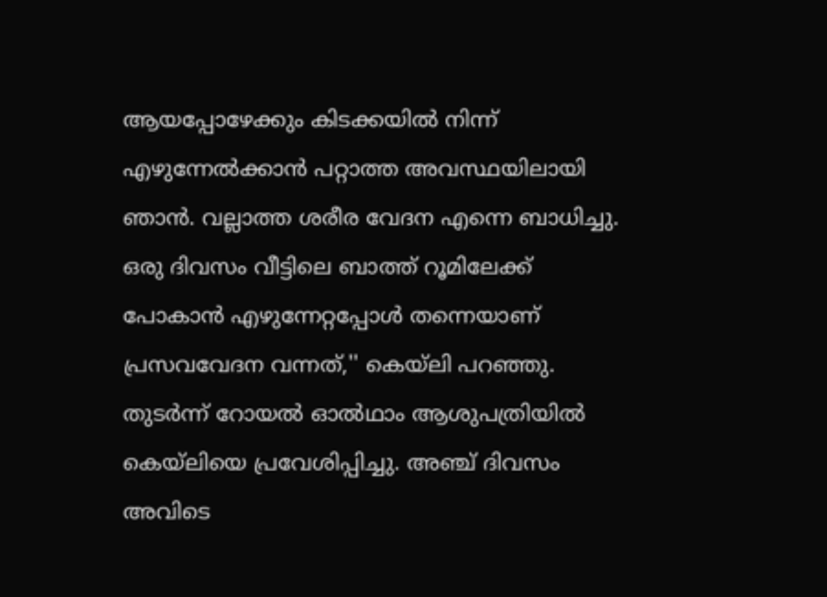ആയപ്പോഴേക്കും കിടക്കയില്‍ നിന്ന് എഴുന്നേല്‍ക്കാന്‍ പറ്റാത്ത അവസ്ഥയിലായി ഞാന്‍. വല്ലാത്ത ശരീര വേദന എന്നെ ബാധിച്ചു. ഒരു ദിവസം വീട്ടിലെ ബാത്ത് റൂമിലേക്ക് പോകാന്‍ എഴുന്നേറ്റപ്പോള്‍ തന്നെയാണ് പ്രസവവേദന വന്നത്,'' കെയ്ലി പറഞ്ഞു. തുടര്‍ന്ന് റോയല്‍ ഓല്‍ഥാം ആശുപത്രിയില്‍ കെയ്ലിയെ പ്രവേശിപ്പിച്ചു. അഞ്ച് ദിവസം അവിടെ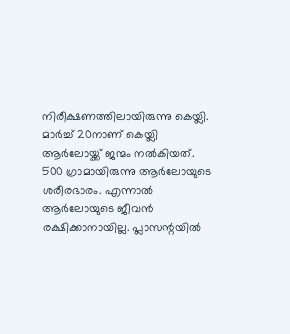നിരീക്ഷണത്തിലായിരുന്നു കെയ്ലി. മാര്‍ച്ച് 20നാണ് കെയ്ലി ആര്‍ലോയ്ക്ക് ജന്മം നല്‍കിയത്. 500 ഗ്രാമായിരുന്നു ആര്‍ലോയുടെ ശരീരഭാരം. എന്നാല്‍ ആര്‍ലോയുടെ ജീവന്‍ രക്ഷിക്കാനായില്ല. പ്ലാസന്റയില്‍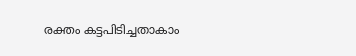രക്തം കട്ടപിടിച്ചതാകാം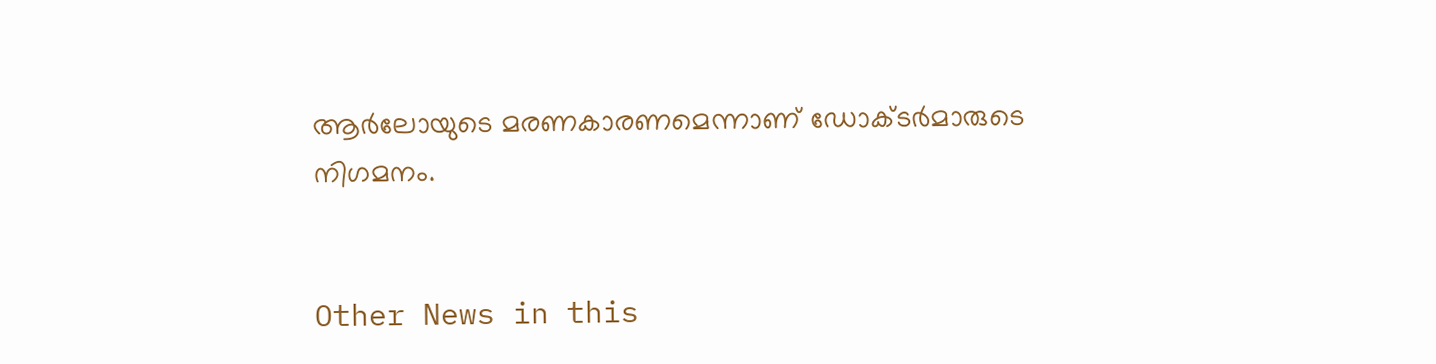ആര്‍ലോയുടെ മരണകാരണമെന്നാണ് ഡോക്ടര്‍മാരുടെ നിഗമനം.


Other News in this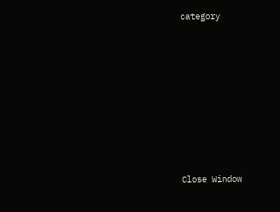category








Close Window